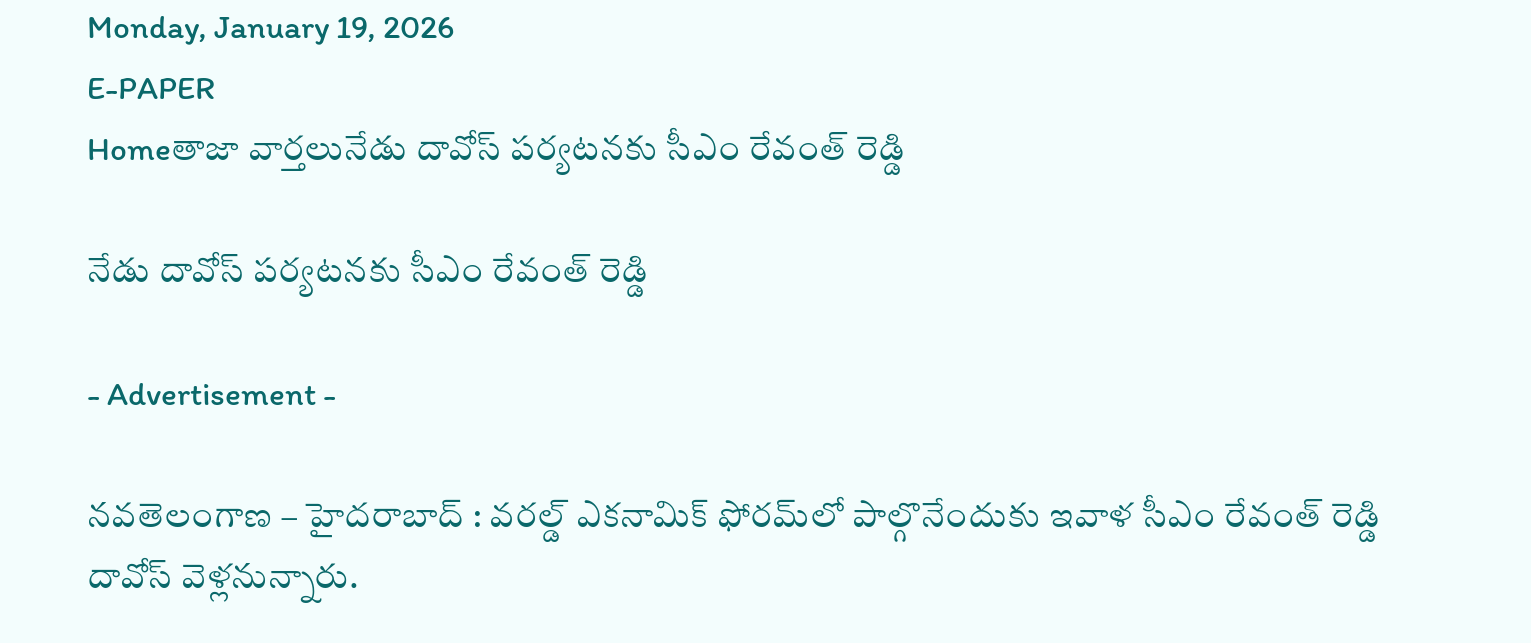Monday, January 19, 2026
E-PAPER
Homeతాజా వార్తలునేడు దావోస్ పర్యటనకు సీఎం రేవంత్ రెడ్డి

నేడు దావోస్ పర్యటనకు సీఎం రేవంత్ రెడ్డి

- Advertisement -

నవతెలంగాణ – హైదరాబాద్ : వరల్డ్ ఎకనామిక్ ఫోరమ్‌లో పాల్గొనేందుకు ఇవాళ సీఎం రేవంత్ రెడ్డి దావోస్ వెళ్లనున్నారు.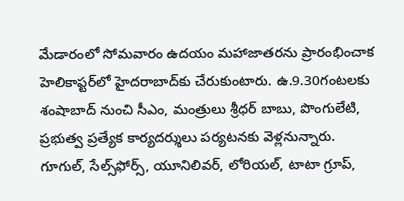మేడారంలో సోమవారం ఉదయం మహాజాతరను ప్రారంభించాక హెలికాప్టర్‌లో హైదరాబాద్‌కు చేరుకుంటారు. ఉ.9.30గంటలకు శంషాబాద్ నుంచి సీఎం, మంత్రులు శ్రీధర్ బాబు, పొంగులేటి, ప్రభుత్వ ప్రత్యేక కార్యదర్శులు పర్యటనకు వెళ్లనున్నారు. గూగుల్, సేల్స్‌ఫోర్స్, యూనిలివర్, లోరియల్, టాటా గ్రూప్,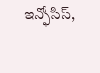ఇన్ఫోసిస్,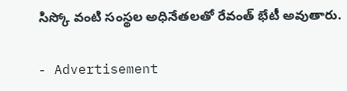సిస్కో వంటి సంస్థల అధినేతలతో రేవంత్ భేటీ అవుతారు.

- Advertisement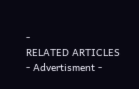-
RELATED ARTICLES
- Advertisment -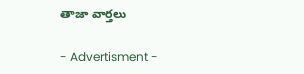తాజా వార్తలు

- Advertisment -